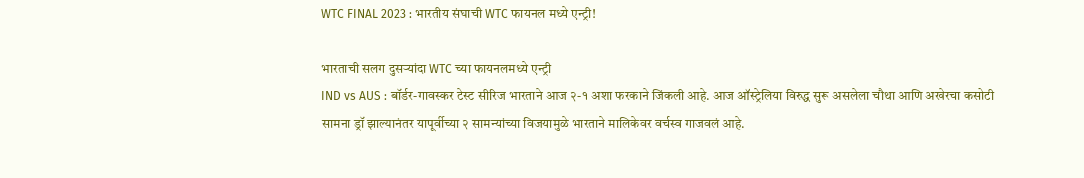WTC FINAL 2023 : भारतीय संघाची WTC फायनल मध्ये एन्ट्री!

भारताची सलग दुसऱ्यांदा WTC च्या फायनलमध्ये एन्ट्री
IND vs AUS : बॉर्डर-गावस्कर टेस्ट सीरिज भारताने आज २-१ अशा फरकाने जिंकली आहे. आज ऑस्ट्रेलिया विरुद्ध सुरू असलेला चौथा आणि अखेरचा कसोटी सामना ड्रॉ झाल्यानंतर यापूर्वीच्या २ सामन्यांच्या विजयामुळे भारताने मालिकेवर वर्चस्व गाजवलं आहे.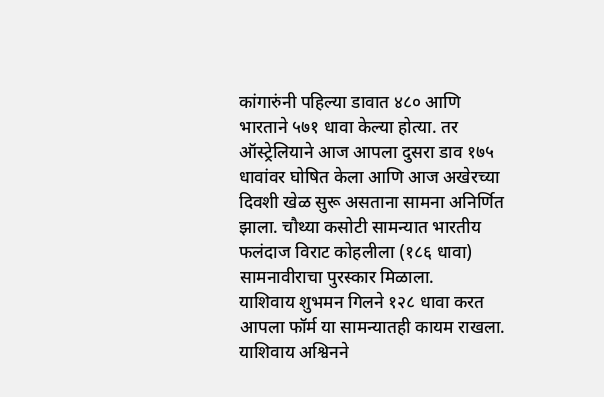कांगारुंनी पहिल्या डावात ४८० आणि भारताने ५७१ धावा केल्या होत्या. तर ऑस्ट्रेलियाने आज आपला दुसरा डाव १७५ धावांवर घोषित केला आणि आज अखेरच्या दिवशी खेळ सुरू असताना सामना अनिर्णित झाला. चौथ्या कसोटी सामन्यात भारतीय फलंदाज विराट कोहलीला (१८६ धावा) सामनावीराचा पुरस्कार मिळाला.
याशिवाय शुभमन गिलने १२८ धावा करत आपला फॉर्म या सामन्यातही कायम राखला. याशिवाय अश्विनने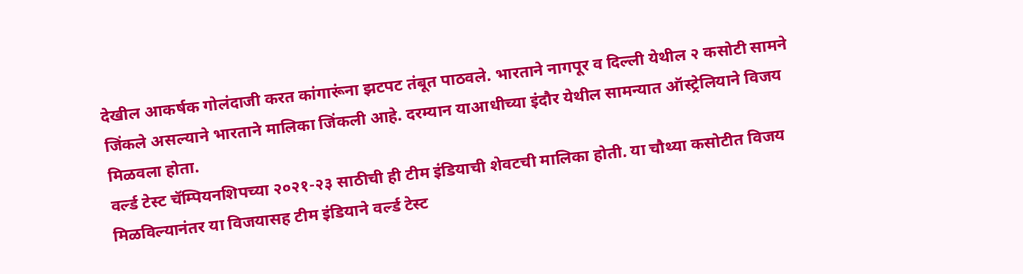देखील आकर्षक गोलंदाजी करत कांगारूंना झटपट तंबूत पाठवले. भारताने नागपूर व दिल्ली येथील २ कसोटी सामने जिंकले असल्याने भारताने मालिका जिंकली आहे. दरम्यान याआधीच्या इंदौर येथील सामन्यात ऑस्ट्रेलियाने विजय मिळवला होता.
वर्ल्ड टेस्ट चॅम्पियनशिपच्या २०२१-२३ साठीची ही टीम इंडियाची शेवटची मालिका होती. या चौथ्या कसोटीत विजय मिळविल्यानंतर या विजयासह टीम इंडियाने वर्ल्ड टेस्ट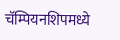चॅम्पियनशिपमध्ये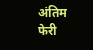अंतिम फेरी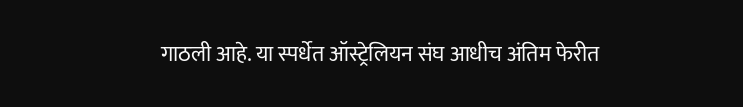गाठली आहे. या स्पर्धेत ऑस्ट्रेलियन संघ आधीच अंतिम फेरीत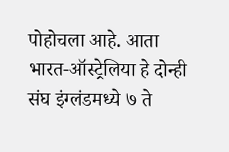पोहोचला आहे. आता भारत-ऑस्ट्रेलिया हे दोन्ही संघ इंग्लंडमध्ये ७ ते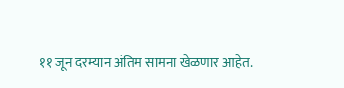११ जून दरम्यान अंतिम सामना खेळणार आहेत.